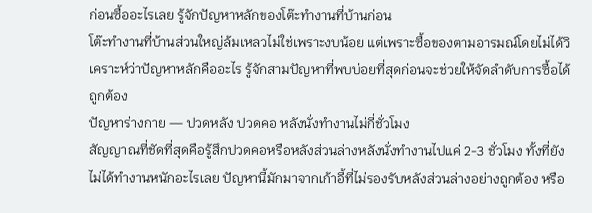ก่อนซื้ออะไรเลย รู้จักปัญหาหลักของโต๊ะทำงานที่บ้านก่อน
โต๊ะทำงานที่บ้านส่วนใหญ่ล้มเหลวไม่ใช่เพราะงบน้อย แต่เพราะซื้อของตามอารมณ์โดยไม่ได้วิเคราะห์ว่าปัญหาหลักคืออะไร รู้จักสามปัญหาที่พบบ่อยที่สุดก่อนจะช่วยให้จัดลำดับการซื้อได้ถูกต้อง
ปัญหาร่างกาย — ปวดหลัง ปวดคอ หลังนั่งทำงานไม่กี่ชั่วโมง
สัญญาณที่ชัดที่สุดคือรู้สึกปวดคอหรือหลังส่วนล่างหลังนั่งทำงานไปแค่ 2-3 ชั่วโมง ทั้งที่ยังไม่ได้ทำงานหนักอะไรเลย ปัญหานี้มักมาจากเก้าอี้ที่ไม่รองรับหลังส่วนล่างอย่างถูกต้อง หรือ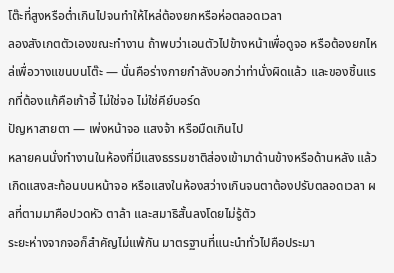โต๊ะที่สูงหรือต่ำเกินไปจนทำให้ไหล่ต้องยกหรือห่อตลอดเวลา
ลองสังเกตตัวเองขณะทำงาน ถ้าพบว่าเอนตัวไปข้างหน้าเพื่อดูจอ หรือต้องยกไหล่เพื่อวางแขนบนโต๊ะ — นั่นคือร่างกายกำลังบอกว่าท่านั่งผิดแล้ว และของชิ้นแรกที่ต้องแก้คือเก้าอี้ ไม่ใช่จอ ไม่ใช่คีย์บอร์ด
ปัญหาสายตา — เพ่งหน้าจอ แสงจ้า หรือมืดเกินไป
หลายคนนั่งทำงานในห้องที่มีแสงธรรมชาติส่องเข้ามาด้านข้างหรือด้านหลัง แล้วเกิดแสงสะท้อนบนหน้าจอ หรือแสงในห้องสว่างเกินจนตาต้องปรับตลอดเวลา ผลที่ตามมาคือปวดหัว ตาล้า และสมาธิสั้นลงโดยไม่รู้ตัว
ระยะห่างจากจอก็สำคัญไม่แพ้กัน มาตรฐานที่แนะนำทั่วไปคือประมา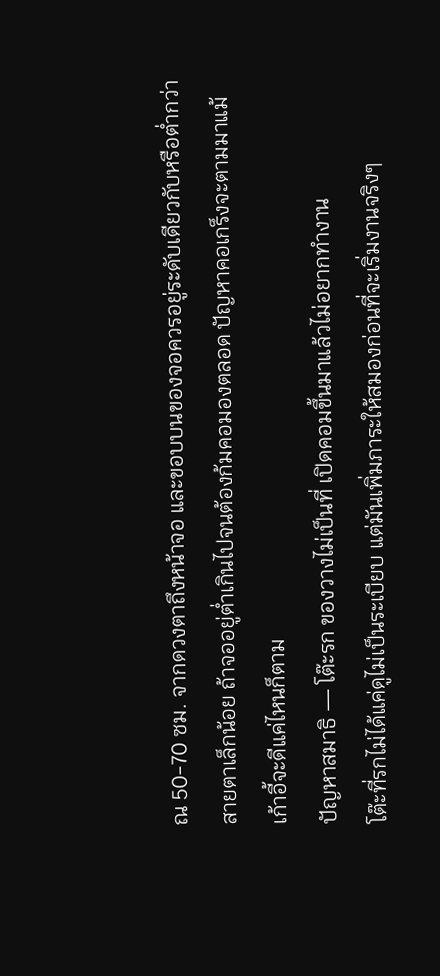ณ 50-70 ซม. จากดวงตาถึงหน้าจอ และขอบบนของจอควรอยู่ระดับเดียวกับหรือต่ำกว่าสายตาเล็กน้อย ถ้าจออยู่ต่ำเกินไปจนต้องก้มคอมองตลอด ปัญหาคอเกร็งจะตามมาแม้เก้าอี้จะดีแค่ไหนก็ตาม
ปัญหาสมาธิ — โต๊ะรก ของวางไม่เป็นที่ เปิดคอมขึ้นมาแล้วไม่อยากทำงาน
โต๊ะที่รกไม่ได้แค่ดูไม่เป็นระเบียบ แต่มันเพิ่มภาระให้สมองก่อนที่จะเริ่มงานจริงๆ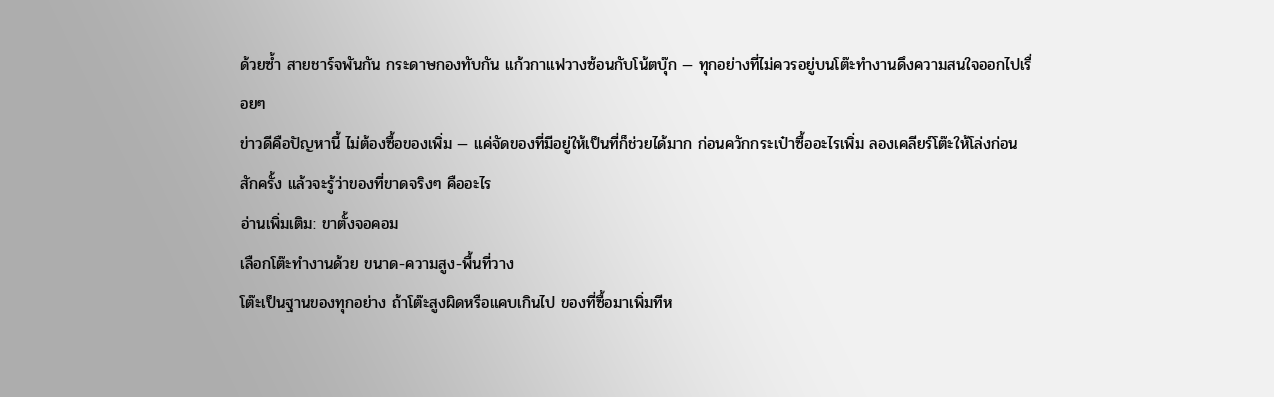ด้วยซ้ำ สายชาร์จพันกัน กระดาษกองทับกัน แก้วกาแฟวางซ้อนกับโน้ตบุ๊ก — ทุกอย่างที่ไม่ควรอยู่บนโต๊ะทำงานดึงความสนใจออกไปเรื่อยๆ
ข่าวดีคือปัญหานี้ ไม่ต้องซื้อของเพิ่ม — แค่จัดของที่มีอยู่ให้เป็นที่ก็ช่วยได้มาก ก่อนควักกระเป๋าซื้ออะไรเพิ่ม ลองเคลียร์โต๊ะให้โล่งก่อนสักครั้ง แล้วจะรู้ว่าของที่ขาดจริงๆ คืออะไร
อ่านเพิ่มเติม: ขาตั้งจอคอม
เลือกโต๊ะทำงานด้วย ขนาด-ความสูง-พื้นที่วาง
โต๊ะเป็นฐานของทุกอย่าง ถ้าโต๊ะสูงผิดหรือแคบเกินไป ของที่ซื้อมาเพิ่มทีห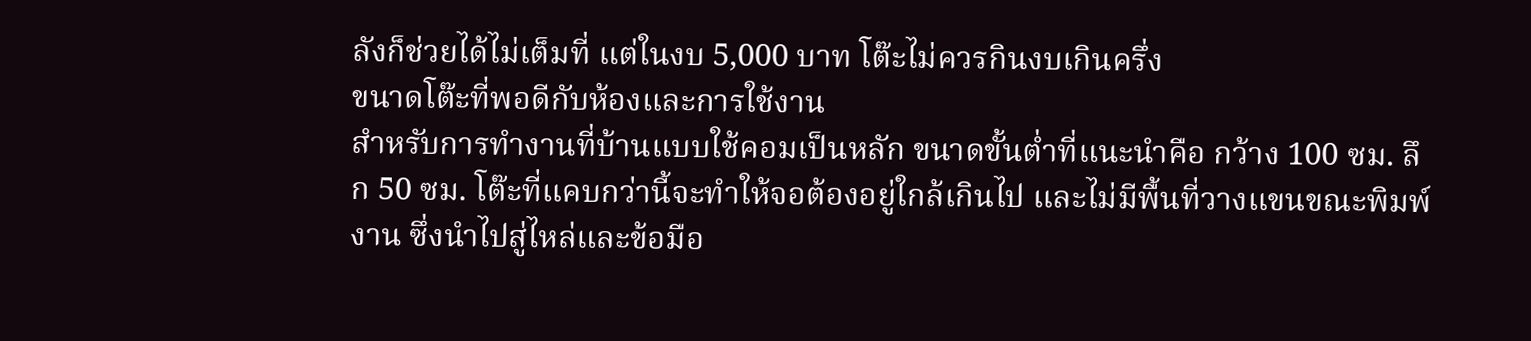ลังก็ช่วยได้ไม่เต็มที่ แต่ในงบ 5,000 บาท โต๊ะไม่ควรกินงบเกินครึ่ง
ขนาดโต๊ะที่พอดีกับห้องและการใช้งาน
สำหรับการทำงานที่บ้านแบบใช้คอมเป็นหลัก ขนาดขั้นต่ำที่แนะนำคือ กว้าง 100 ซม. ลึก 50 ซม. โต๊ะที่แคบกว่านี้จะทำให้จอต้องอยู่ใกล้เกินไป และไม่มีพื้นที่วางแขนขณะพิมพ์งาน ซึ่งนำไปสู่ไหล่และข้อมือ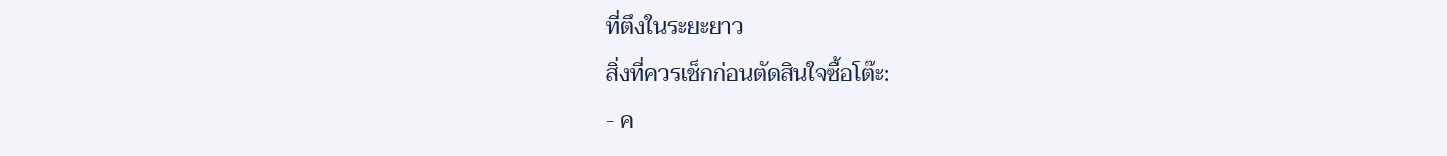ที่ตึงในระยะยาว
สิ่งที่ควรเช็กก่อนตัดสินใจซื้อโต๊ะ:
- ค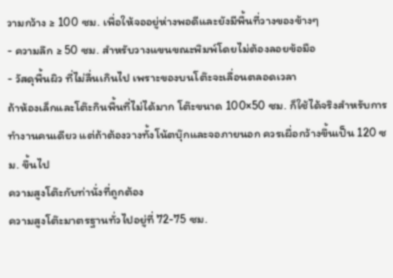วามกว้าง ≥ 100 ซม. เพื่อให้จออยู่ห่างพอดีและยังมีพื้นที่วางของข้างๆ
- ความลึก ≥ 50 ซม. สำหรับวางแขนขณะพิมพ์โดยไม่ต้องลอยข้อมือ
- วัสดุพื้นผิว ที่ไม่ลื่นเกินไป เพราะของบนโต๊ะจะเลื่อนตลอดเวลา
ถ้าห้องเล็กและโต๊ะกินพื้นที่ไม่ได้มาก โต๊ะขนาด 100×50 ซม. ก็ใช้ได้จริงสำหรับการทำงานคนเดียว แต่ถ้าต้องวางทั้งโน้ตบุ๊กและจอภายนอก ควรเผื่อกว้างขึ้นเป็น 120 ซม. ขึ้นไป
ความสูงโต๊ะกับท่านั่งที่ถูกต้อง
ความสูงโต๊ะมาตรฐานทั่วไปอยู่ที่ 72-75 ซม.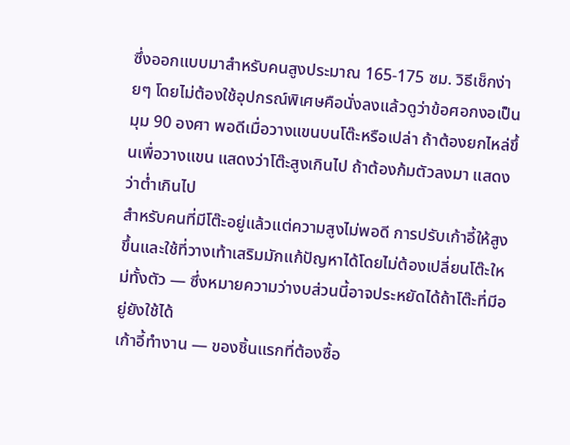ซึ่งออกแบบมาสำหรับคนสูงประมาณ 165-175 ซม. วิธีเช็กง่ายๆ โดยไม่ต้องใช้อุปกรณ์พิเศษคือนั่งลงแล้วดูว่าข้อศอกงอเป็นมุม 90 องศา พอดีเมื่อวางแขนบนโต๊ะหรือเปล่า ถ้าต้องยกไหล่ขึ้นเพื่อวางแขน แสดงว่าโต๊ะสูงเกินไป ถ้าต้องก้มตัวลงมา แสดงว่าต่ำเกินไป
สำหรับคนที่มีโต๊ะอยู่แล้วแต่ความสูงไม่พอดี การปรับเก้าอี้ให้สูงขึ้นและใช้ที่วางเท้าเสริมมักแก้ปัญหาได้โดยไม่ต้องเปลี่ยนโต๊ะใหม่ทั้งตัว — ซึ่งหมายความว่างบส่วนนี้อาจประหยัดได้ถ้าโต๊ะที่มีอยู่ยังใช้ได้
เก้าอี้ทำงาน — ของชิ้นแรกที่ต้องซื้อ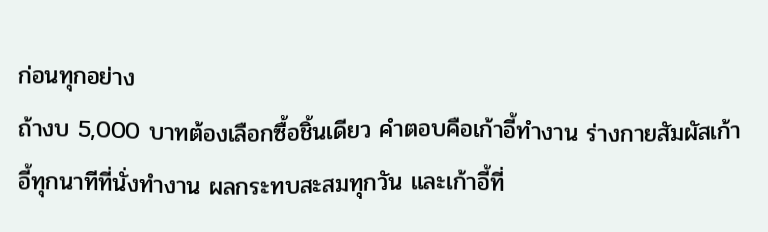ก่อนทุกอย่าง
ถ้างบ 5,000 บาทต้องเลือกซื้อชิ้นเดียว คำตอบคือเก้าอี้ทำงาน ร่างกายสัมผัสเก้าอี้ทุกนาทีที่นั่งทำงาน ผลกระทบสะสมทุกวัน และเก้าอี้ที่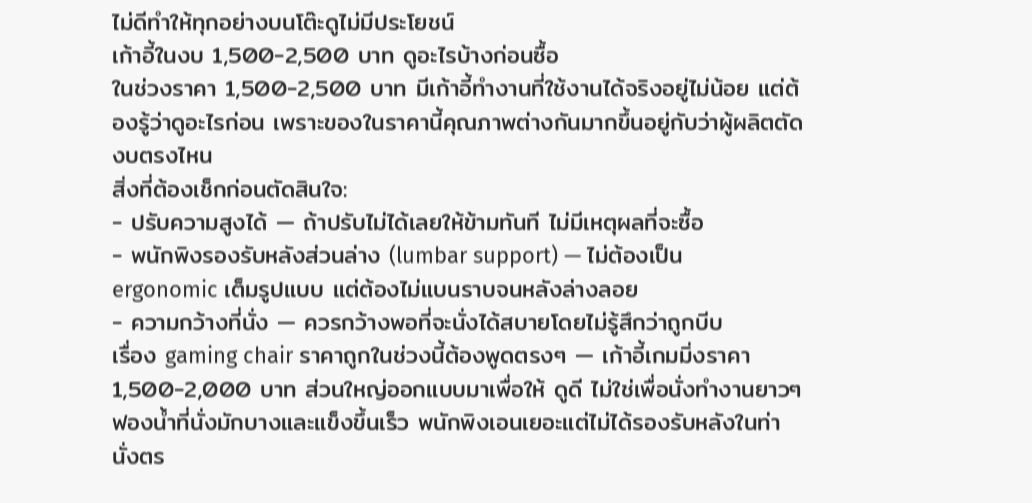ไม่ดีทำให้ทุกอย่างบนโต๊ะดูไม่มีประโยชน์
เก้าอี้ในงบ 1,500-2,500 บาท ดูอะไรบ้างก่อนซื้อ
ในช่วงราคา 1,500-2,500 บาท มีเก้าอี้ทำงานที่ใช้งานได้จริงอยู่ไม่น้อย แต่ต้องรู้ว่าดูอะไรก่อน เพราะของในราคานี้คุณภาพต่างกันมากขึ้นอยู่กับว่าผู้ผลิตตัดงบตรงไหน
สิ่งที่ต้องเช็กก่อนตัดสินใจ:
- ปรับความสูงได้ — ถ้าปรับไม่ได้เลยให้ข้ามทันที ไม่มีเหตุผลที่จะซื้อ
- พนักพิงรองรับหลังส่วนล่าง (lumbar support) — ไม่ต้องเป็น ergonomic เต็มรูปแบบ แต่ต้องไม่แบนราบจนหลังล่างลอย
- ความกว้างที่นั่ง — ควรกว้างพอที่จะนั่งได้สบายโดยไม่รู้สึกว่าถูกบีบ
เรื่อง gaming chair ราคาถูกในช่วงนี้ต้องพูดตรงๆ — เก้าอี้เกมมิ่งราคา 1,500-2,000 บาท ส่วนใหญ่ออกแบบมาเพื่อให้ ดูดี ไม่ใช่เพื่อนั่งทำงานยาวๆ ฟองน้ำที่นั่งมักบางและแข็งขึ้นเร็ว พนักพิงเอนเยอะแต่ไม่ได้รองรับหลังในท่านั่งตร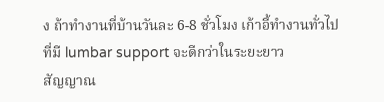ง ถ้าทำงานที่บ้านวันละ 6-8 ชั่วโมง เก้าอี้ทำงานทั่วไปที่มี lumbar support จะดีกว่าในระยะยาว
สัญญาณ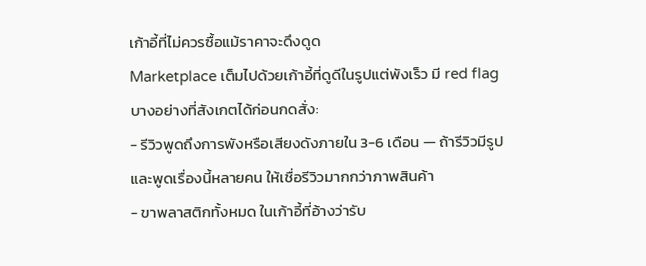เก้าอี้ที่ไม่ควรซื้อแม้ราคาจะดึงดูด
Marketplace เต็มไปด้วยเก้าอี้ที่ดูดีในรูปแต่พังเร็ว มี red flag บางอย่างที่สังเกตได้ก่อนกดสั่ง:
- รีวิวพูดถึงการพังหรือเสียงดังภายใน 3-6 เดือน — ถ้ารีวิวมีรูปและพูดเรื่องนี้หลายคน ให้เชื่อรีวิวมากกว่าภาพสินค้า
- ขาพลาสติกทั้งหมด ในเก้าอี้ที่อ้างว่ารับ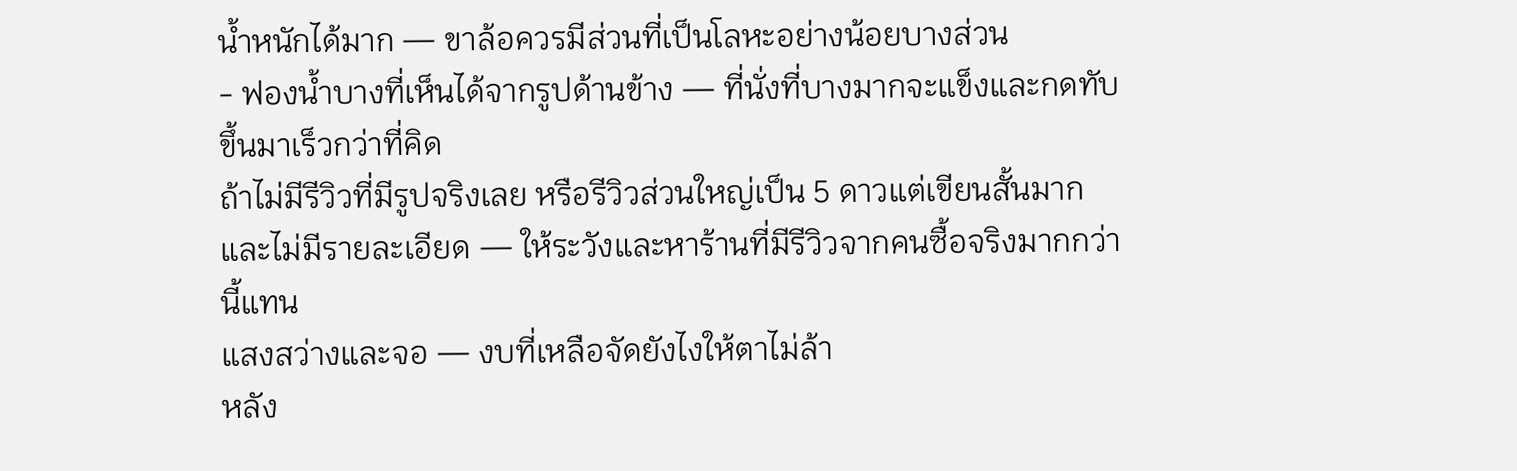น้ำหนักได้มาก — ขาล้อควรมีส่วนที่เป็นโลหะอย่างน้อยบางส่วน
- ฟองน้ำบางที่เห็นได้จากรูปด้านข้าง — ที่นั่งที่บางมากจะแข็งและกดทับขึ้นมาเร็วกว่าที่คิด
ถ้าไม่มีรีวิวที่มีรูปจริงเลย หรือรีวิวส่วนใหญ่เป็น 5 ดาวแต่เขียนสั้นมากและไม่มีรายละเอียด — ให้ระวังและหาร้านที่มีรีวิวจากคนซื้อจริงมากกว่านี้แทน
แสงสว่างและจอ — งบที่เหลือจัดยังไงให้ตาไม่ล้า
หลัง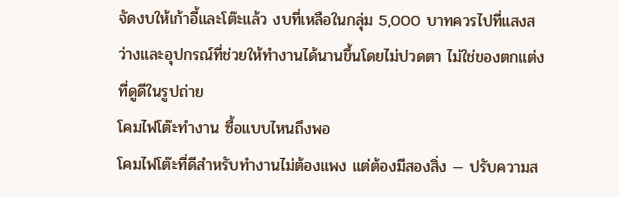จัดงบให้เก้าอี้และโต๊ะแล้ว งบที่เหลือในกลุ่ม 5,000 บาทควรไปที่แสงสว่างและอุปกรณ์ที่ช่วยให้ทำงานได้นานขึ้นโดยไม่ปวดตา ไม่ใช่ของตกแต่งที่ดูดีในรูปถ่าย
โคมไฟโต๊ะทำงาน ซื้อแบบไหนถึงพอ
โคมไฟโต๊ะที่ดีสำหรับทำงานไม่ต้องแพง แต่ต้องมีสองสิ่ง — ปรับความส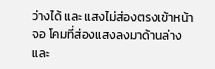ว่างได้ และ แสงไม่ส่องตรงเข้าหน้าจอ โคมที่ส่องแสงลงมาด้านล่างและ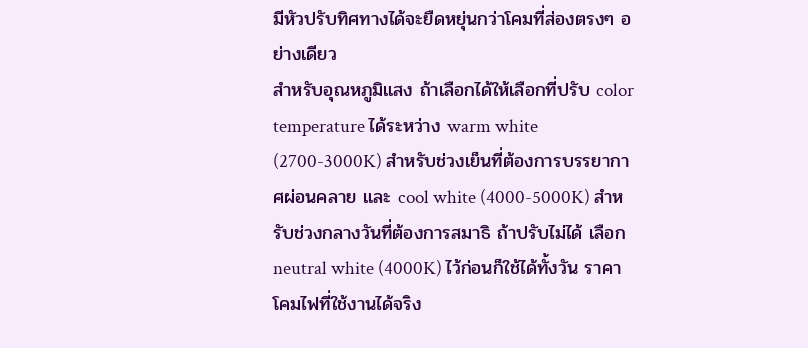มีหัวปรับทิศทางได้จะยืดหยุ่นกว่าโคมที่ส่องตรงๆ อย่างเดียว
สำหรับอุณหภูมิแสง ถ้าเลือกได้ให้เลือกที่ปรับ color temperature ได้ระหว่าง warm white (2700-3000K) สำหรับช่วงเย็นที่ต้องการบรรยากาศผ่อนคลาย และ cool white (4000-5000K) สำหรับช่วงกลางวันที่ต้องการสมาธิ ถ้าปรับไม่ได้ เลือก neutral white (4000K) ไว้ก่อนก็ใช้ได้ทั้งวัน ราคาโคมไฟที่ใช้งานได้จริง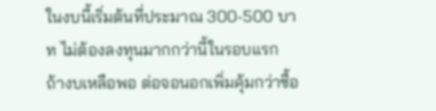ในงบนี้เริ่มต้นที่ประมาณ 300-500 บาท ไม่ต้องลงทุนมากกว่านี้ในรอบแรก
ถ้างบเหลือพอ ต่อจอนอกเพิ่มคุ้มกว่าซื้อ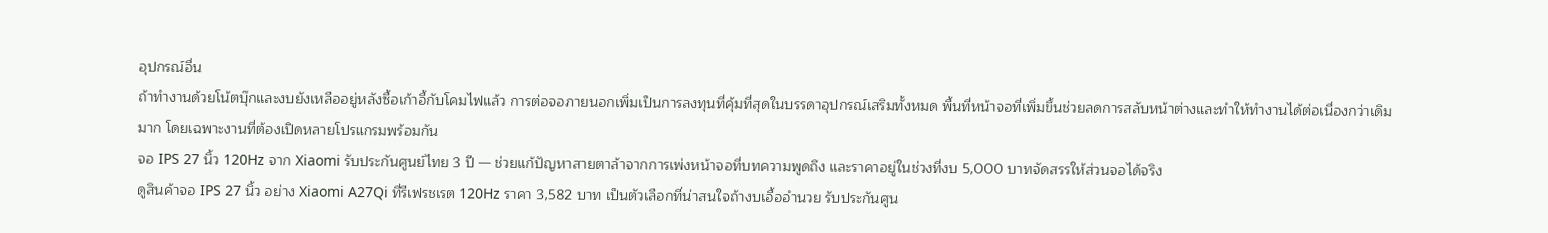อุปกรณ์อื่น
ถ้าทำงานด้วยโน้ตบุ๊กและงบยังเหลืออยู่หลังซื้อเก้าอี้กับโคมไฟแล้ว การต่อจอภายนอกเพิ่มเป็นการลงทุนที่คุ้มที่สุดในบรรดาอุปกรณ์เสริมทั้งหมด พื้นที่หน้าจอที่เพิ่มขึ้นช่วยลดการสลับหน้าต่างและทำให้ทำงานได้ต่อเนื่องกว่าเดิมมาก โดยเฉพาะงานที่ต้องเปิดหลายโปรแกรมพร้อมกัน
จอ IPS 27 นิ้ว 120Hz จาก Xiaomi รับประกันศูนย์ไทย 3 ปี — ช่วยแก้ปัญหาสายตาล้าจากการเพ่งหน้าจอที่บทความพูดถึง และราคาอยู่ในช่วงที่งบ 5,000 บาทจัดสรรให้ส่วนจอได้จริง
ดูสินค้าจอ IPS 27 นิ้ว อย่าง Xiaomi A27Qi ที่รีเฟรชเรต 120Hz ราคา 3,582 บาท เป็นตัวเลือกที่น่าสนใจถ้างบเอื้ออำนวย รับประกันศูน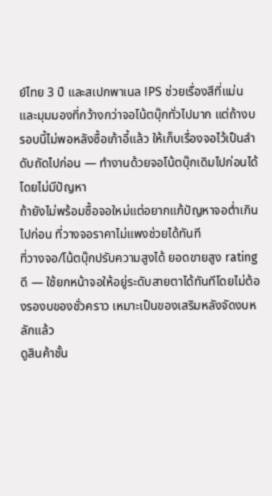ย์ไทย 3 ปี และสเปกพาเนล IPS ช่วยเรื่องสีที่แม่นและมุมมองที่กว้างกว่าจอโน้ตบุ๊กทั่วไปมาก แต่ถ้างบรอบนี้ไม่พอหลังซื้อเก้าอี้แล้ว ให้เก็บเรื่องจอไว้เป็นลำดับถัดไปก่อน — ทำงานด้วยจอโน้ตบุ๊กเดิมไปก่อนได้โดยไม่มีปัญหา
ถ้ายังไม่พร้อมซื้อจอใหม่แต่อยากแก้ปัญหาจอต่ำเกินไปก่อน ที่วางจอราคาไม่แพงช่วยได้ทันที
ที่วางจอ/โน้ตบุ๊กปรับความสูงได้ ยอดขายสูง rating ดี — ใช้ยกหน้าจอให้อยู่ระดับสายตาได้ทันทีโดยไม่ต้องรองบของชั่วคราว เหมาะเป็นของเสริมหลังจัดงบหลักแล้ว
ดูสินค้าชั้น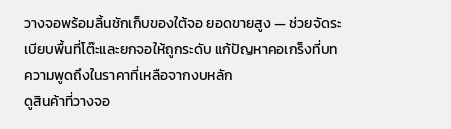วางจอพร้อมลิ้นชักเก็บของใต้จอ ยอดขายสูง — ช่วยจัดระเบียบพื้นที่โต๊ะและยกจอให้ถูกระดับ แก้ปัญหาคอเกร็งที่บทความพูดถึงในราคาที่เหลือจากงบหลัก
ดูสินค้าที่วางจอ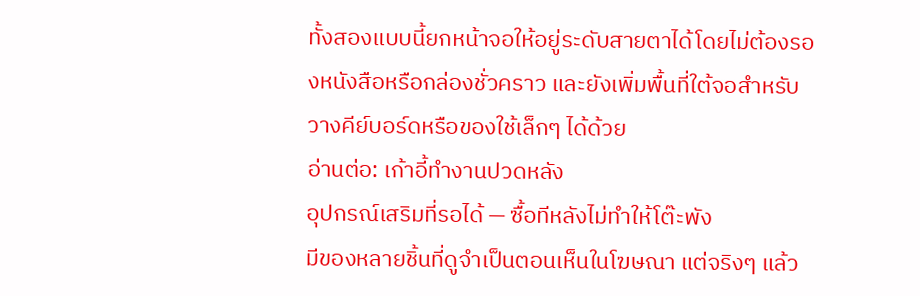ทั้งสองแบบนี้ยกหน้าจอให้อยู่ระดับสายตาได้โดยไม่ต้องรองหนังสือหรือกล่องชั่วคราว และยังเพิ่มพื้นที่ใต้จอสำหรับวางคีย์บอร์ดหรือของใช้เล็กๆ ได้ด้วย
อ่านต่อ: เก้าอี้ทำงานปวดหลัง
อุปกรณ์เสริมที่รอได้ — ซื้อทีหลังไม่ทำให้โต๊ะพัง
มีของหลายชิ้นที่ดูจำเป็นตอนเห็นในโฆษณา แต่จริงๆ แล้ว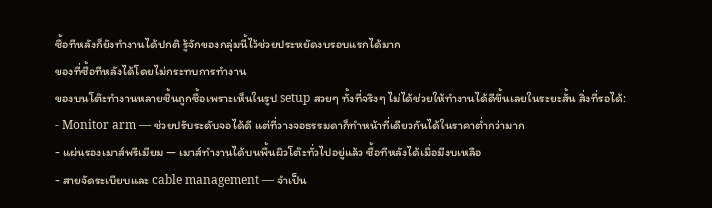ซื้อทีหลังก็ยังทำงานได้ปกติ รู้จักของกลุ่มนี้ไว้ช่วยประหยัดงบรอบแรกได้มาก
ของที่ซื้อทีหลังได้โดยไม่กระทบการทำงาน
ของบนโต๊ะทำงานหลายชิ้นถูกซื้อเพราะเห็นในรูป setup สวยๆ ทั้งที่จริงๆ ไม่ได้ช่วยให้ทำงานได้ดีขึ้นเลยในระยะสั้น สิ่งที่รอได้:
- Monitor arm — ช่วยปรับระดับจอได้ดี แต่ที่วางจอธรรมดาก็ทำหน้าที่เดียวกันได้ในราคาต่ำกว่ามาก
- แผ่นรองเมาส์พรีเมียม — เมาส์ทำงานได้บนพื้นผิวโต๊ะทั่วไปอยู่แล้ว ซื้อทีหลังได้เมื่อมีงบเหลือ
- สายจัดระเบียบและ cable management — จำเป็น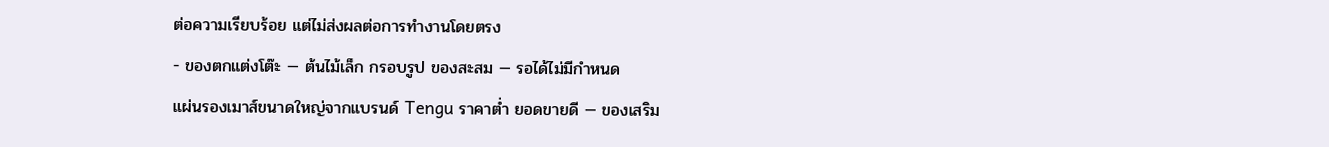ต่อความเรียบร้อย แต่ไม่ส่งผลต่อการทำงานโดยตรง
- ของตกแต่งโต๊ะ — ต้นไม้เล็ก กรอบรูป ของสะสม — รอได้ไม่มีกำหนด
แผ่นรองเมาส์ขนาดใหญ่จากแบรนด์ Tengu ราคาต่ำ ยอดขายดี — ของเสริม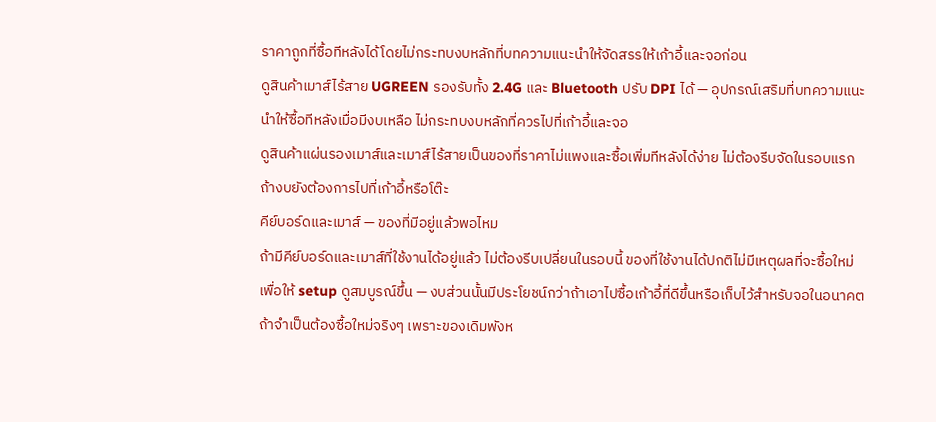ราคาถูกที่ซื้อทีหลังได้โดยไม่กระทบงบหลักที่บทความแนะนำให้จัดสรรให้เก้าอี้และจอก่อน
ดูสินค้าเมาส์ไร้สาย UGREEN รองรับทั้ง 2.4G และ Bluetooth ปรับ DPI ได้ — อุปกรณ์เสริมที่บทความแนะนำให้ซื้อทีหลังเมื่อมีงบเหลือ ไม่กระทบงบหลักที่ควรไปที่เก้าอี้และจอ
ดูสินค้าแผ่นรองเมาส์และเมาส์ไร้สายเป็นของที่ราคาไม่แพงและซื้อเพิ่มทีหลังได้ง่าย ไม่ต้องรีบจัดในรอบแรกถ้างบยังต้องการไปที่เก้าอี้หรือโต๊ะ
คีย์บอร์ดและเมาส์ — ของที่มีอยู่แล้วพอไหม
ถ้ามีคีย์บอร์ดและเมาส์ที่ใช้งานได้อยู่แล้ว ไม่ต้องรีบเปลี่ยนในรอบนี้ ของที่ใช้งานได้ปกติไม่มีเหตุผลที่จะซื้อใหม่เพื่อให้ setup ดูสมบูรณ์ขึ้น — งบส่วนนั้นมีประโยชน์กว่าถ้าเอาไปซื้อเก้าอี้ที่ดีขึ้นหรือเก็บไว้สำหรับจอในอนาคต
ถ้าจำเป็นต้องซื้อใหม่จริงๆ เพราะของเดิมพังห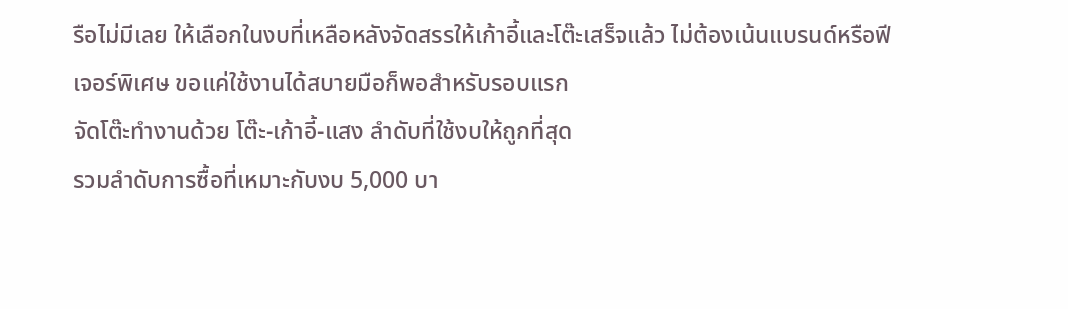รือไม่มีเลย ให้เลือกในงบที่เหลือหลังจัดสรรให้เก้าอี้และโต๊ะเสร็จแล้ว ไม่ต้องเน้นแบรนด์หรือฟีเจอร์พิเศษ ขอแค่ใช้งานได้สบายมือก็พอสำหรับรอบแรก
จัดโต๊ะทำงานด้วย โต๊ะ-เก้าอี้-แสง ลำดับที่ใช้งบให้ถูกที่สุด
รวมลำดับการซื้อที่เหมาะกับงบ 5,000 บา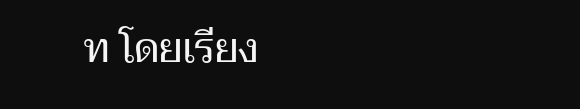ท โดยเรียง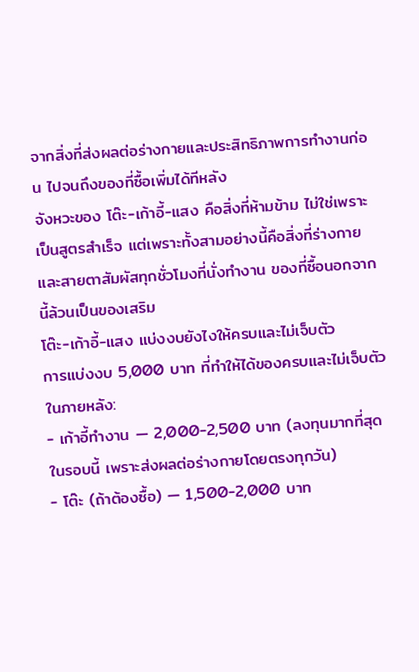จากสิ่งที่ส่งผลต่อร่างกายและประสิทธิภาพการทำงานก่อน ไปจนถึงของที่ซื้อเพิ่มได้ทีหลัง
จังหวะของ โต๊ะ-เก้าอี้-แสง คือสิ่งที่ห้ามข้าม ไม่ใช่เพราะเป็นสูตรสำเร็จ แต่เพราะทั้งสามอย่างนี้คือสิ่งที่ร่างกายและสายตาสัมผัสทุกชั่วโมงที่นั่งทำงาน ของที่ซื้อนอกจากนี้ล้วนเป็นของเสริม
โต๊ะ-เก้าอี้-แสง แบ่งงบยังไงให้ครบและไม่เจ็บตัว
การแบ่งงบ 5,000 บาท ที่ทำให้ได้ของครบและไม่เจ็บตัวในภายหลัง:
- เก้าอี้ทำงาน — 2,000-2,500 บาท (ลงทุนมากที่สุดในรอบนี้ เพราะส่งผลต่อร่างกายโดยตรงทุกวัน)
- โต๊ะ (ถ้าต้องซื้อ) — 1,500-2,000 บาท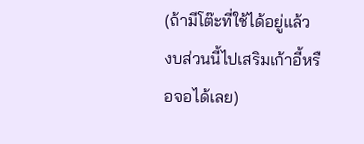(ถ้ามีโต๊ะที่ใช้ได้อยู่แล้ว งบส่วนนี้ไปเสริมเก้าอี้หรือจอได้เลย)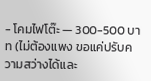- โคมไฟโต๊ะ — 300-500 บาท (ไม่ต้องแพง ขอแค่ปรับความสว่างได้และ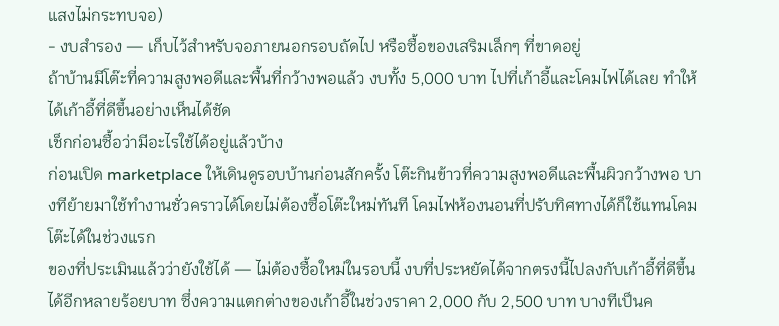แสงไม่กระทบจอ)
- งบสำรอง — เก็บไว้สำหรับจอภายนอกรอบถัดไป หรือซื้อของเสริมเล็กๆ ที่ขาดอยู่
ถ้าบ้านมีโต๊ะที่ความสูงพอดีและพื้นที่กว้างพอแล้ว งบทั้ง 5,000 บาท ไปที่เก้าอี้และโคมไฟได้เลย ทำให้ได้เก้าอี้ที่ดีขึ้นอย่างเห็นได้ชัด
เช็กก่อนซื้อว่ามีอะไรใช้ได้อยู่แล้วบ้าง
ก่อนเปิด marketplace ให้เดินดูรอบบ้านก่อนสักครั้ง โต๊ะกินข้าวที่ความสูงพอดีและพื้นผิวกว้างพอ บางทีย้ายมาใช้ทำงานชั่วคราวได้โดยไม่ต้องซื้อโต๊ะใหม่ทันที โคมไฟห้องนอนที่ปรับทิศทางได้ก็ใช้แทนโคมโต๊ะได้ในช่วงแรก
ของที่ประเมินแล้วว่ายังใช้ได้ — ไม่ต้องซื้อใหม่ในรอบนี้ งบที่ประหยัดได้จากตรงนี้ไปลงกับเก้าอี้ที่ดีขึ้นได้อีกหลายร้อยบาท ซึ่งความแตกต่างของเก้าอี้ในช่วงราคา 2,000 กับ 2,500 บาท บางทีเป็นค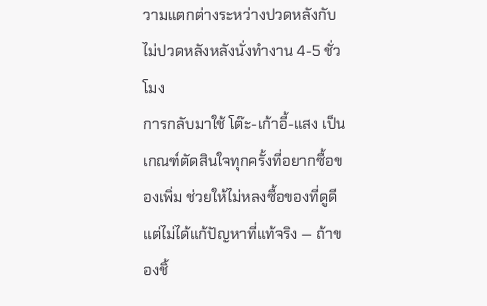วามแตกต่างระหว่างปวดหลังกับไม่ปวดหลังหลังนั่งทำงาน 4-5 ชั่วโมง
การกลับมาใช้ โต๊ะ-เก้าอี้-แสง เป็นเกณฑ์ตัดสินใจทุกครั้งที่อยากซื้อของเพิ่ม ช่วยให้ไม่หลงซื้อของที่ดูดีแต่ไม่ได้แก้ปัญหาที่แท้จริง — ถ้าของชิ้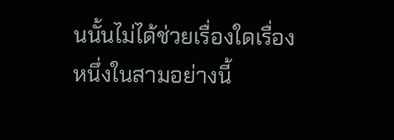นนั้นไม่ได้ช่วยเรื่องใดเรื่องหนึ่งในสามอย่างนี้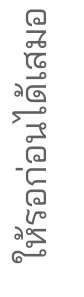ให้รอก่อนได้เสมอ